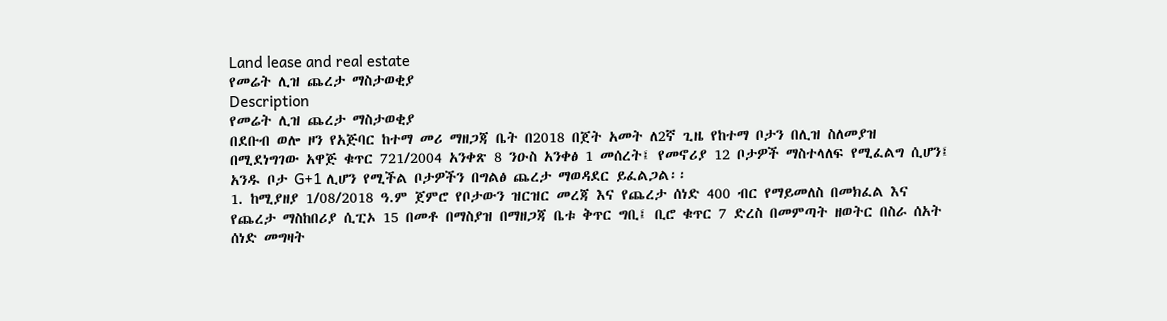Land lease and real estate
የመሬት ሊዝ ጨረታ ማስታወቂያ
Description
የመሬት ሊዝ ጨረታ ማስታወቂያ
በደቡብ ወሎ ዞን የአጅባር ከተማ መሪ ማዘጋጃ ቤት በ2018 በጀት አመት ለ2ኛ ጊዜ የከተማ ቦታን በሊዝ ስለመያዝ በሚደነግገው አዋጅ ቁጥር 721/2004 አንቀጽ 8 ንዑስ አንቀፅ 1 መሰረት፤ የመኖሪያ 12 ቦታዎች ማስተላለፍ የሚፈልግ ሲሆን፤ አንዱ ቦታ G+1 ሊሆን የሚችል ቦታዎችን በግልፅ ጨረታ ማወዳደር ይፈልጋል፡፡
1. ከሚያዘያ 1/08/2018 ዓ.ም ጀምሮ የቦታውን ዝርዝር መረጃ እና የጨረታ ሰነድ 400 ብር የማይመለስ በመክፈል እና የጨረታ ማስከበሪያ ሲፒኦ 15 በመቶ በማስያዝ በማዘጋጃ ቤቱ ቅጥር ግቢ፤ ቢሮ ቁጥር 7 ድረስ በመምጣት ዘወትር በስራ ሰአት ሰነድ መግዛት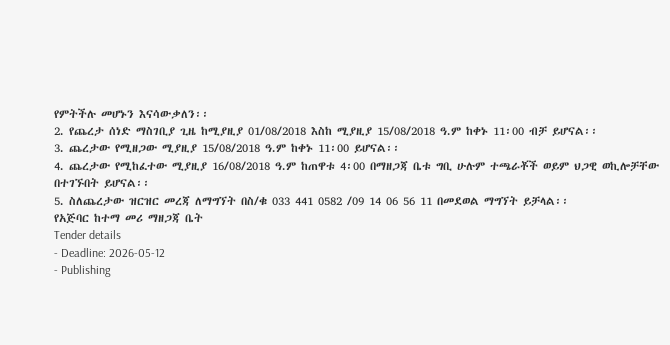የምትችሉ መሆኑን እናሳውቃለን፡፡
2. የጨረታ ሰነድ ማስገቢያ ጊዜ ከሚያዚያ 01/08/2018 እስከ ሚያዚያ 15/08/2018 ዓ.ም ከቀኑ 11፡00 ብቻ ይሆናል፡፡
3. ጨረታው የሚዘጋው ሚያዚያ 15/08/2018 ዓ.ም ከቀኑ 11፡00 ይሆናል፡፡
4. ጨረታው የሚከፈተው ሚያዚያ 16/08/2018 ዓ.ም ከጠዋቱ 4፡00 በማዘጋጃ ቤቱ ግቢ ሁሉም ተጫራቾች ወይም ህጋዊ ወኪሎቻቸው በተገኙበት ይሆናል፡፡
5. ስለጨረታው ዝርዝር መረጃ ለማግኘት በስ/ቁ 033 441 0582 /09 14 06 56 11 በመደወል ማግኘት ይቻላል፡፡
የአጅባር ከተማ መሪ ማዘጋጃ ቤት
Tender details
- Deadline: 2026-05-12
- Publishing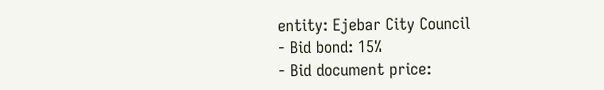entity: Ejebar City Council
- Bid bond: 15%
- Bid document price: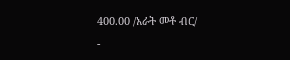400.00 /አራት መቶ ብር/
-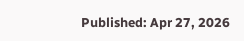Published: Apr 27, 2026